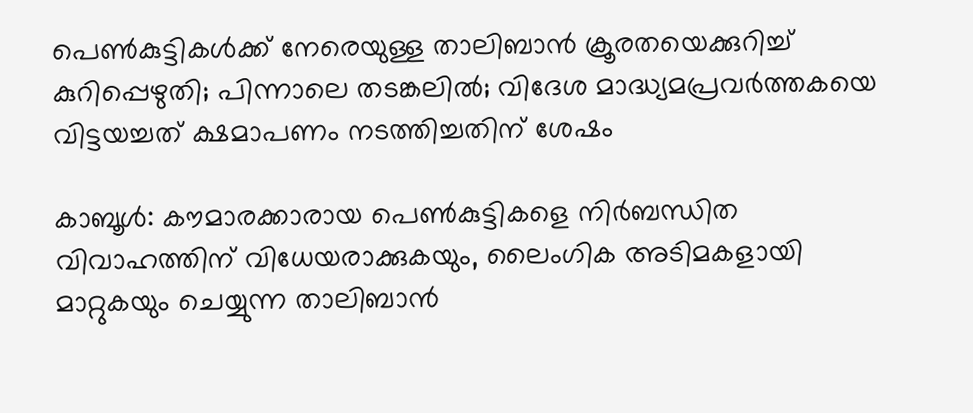പെണ്‍കുട്ടികള്‍ക്ക് നേരെയുള്ള താലിബാന്‍ ക്രൂരതയെക്കുറിച്ച്‌ കുറിപ്പെഴുതി; പിന്നാലെ തടങ്കലില്‍; വിദേശ മാദ്ധ്യമപ്രവര്‍ത്തകയെ വിട്ടയച്ചത് ക്ഷമാപണം നടത്തിച്ചതിന് ശേഷം

കാബൂള്‍: കൗമാരക്കാരായ പെണ്‍കുട്ടികളെ നിര്‍ബന്ധിത വിവാഹത്തിന് വിധേയരാക്കുകയും, ലൈംഗിക അടിമകളായി മാറ്റുകയും ചെയ്യുന്ന താലിബാന്‍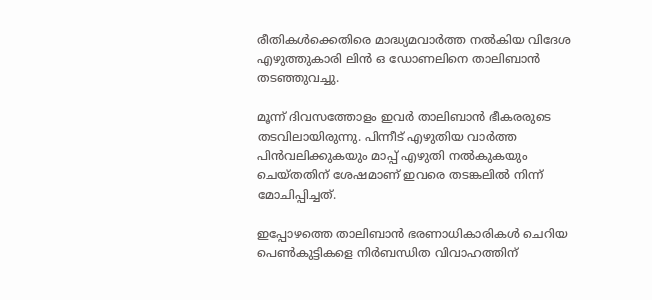രീതികള്‍ക്കെതിരെ മാദ്ധ്യമവാര്‍ത്ത നല്‍കിയ വിദേശ എഴുത്തുകാരി ലിന്‍ ഒ ഡോണലിനെ താലിബാന്‍ തടഞ്ഞുവച്ചു.

മൂന്ന് ദിവസത്തോളം ഇവര്‍ താലിബാന്‍ ഭീകരരുടെ തടവിലായിരുന്നു. പിന്നീട് എഴുതിയ വാര്‍ത്ത പിന്‍വലിക്കുകയും മാപ്പ് എഴുതി നല്‍കുകയും ചെയ്തതിന് ശേഷമാണ് ഇവരെ തടങ്കലില്‍ നിന്ന് മോചിപ്പിച്ചത്.

ഇപ്പോഴത്തെ താലിബാന്‍ ഭരണാധികാരികള്‍ ചെറിയ പെണ്‍കുട്ടികളെ നിര്‍ബന്ധിത വിവാഹത്തിന്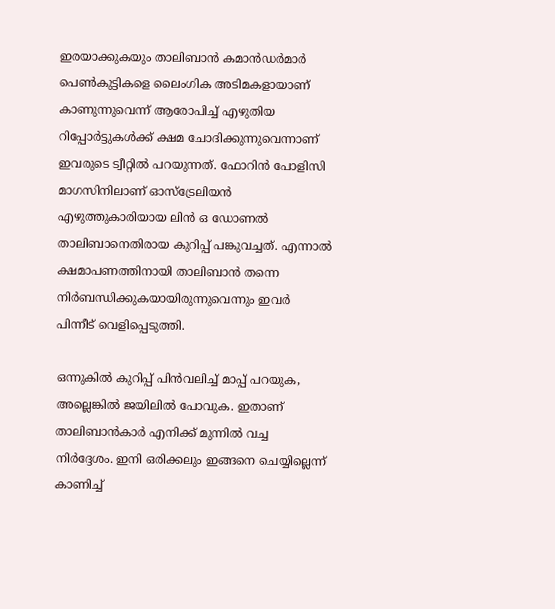ഇരയാക്കുകയും താലിബാന്‍ കമാന്‍ഡര്‍മാര്‍ പെണ്‍കുട്ടികളെ ലൈംഗിക അടിമകളായാണ് കാണുന്നുവെന്ന് ആരോപിച്ച്‌ എഴുതിയ റിപ്പോര്‍ട്ടുകള്‍ക്ക് ക്ഷമ ചോദിക്കുന്നുവെന്നാണ് ഇവരുടെ ട്വീറ്റില്‍ പറയുന്നത്. ഫോറിന്‍ പോളിസി മാഗസിനിലാണ് ഓസ്ട്രേലിയന്‍ എഴുത്തുകാരിയായ ലിന്‍ ഒ ഡോണല്‍ താലിബാനെതിരായ കുറിപ്പ് പങ്കുവച്ചത്. എന്നാല്‍ ക്ഷമാപണത്തിനായി താലിബാന്‍ തന്നെ നിര്‍ബന്ധിക്കുകയായിരുന്നുവെന്നും ഇവര്‍ പിന്നീട് വെളിപ്പെടുത്തി.

ഒന്നുകില്‍ കുറിപ്പ് പിന്‍വലിച്ച്‌ മാപ്പ് പറയുക, അല്ലെങ്കില്‍ ജയിലില്‍ പോവുക. ഇതാണ് താലിബാന്‍കാര്‍ എനിക്ക് മുന്നില്‍ വച്ച നിര്‍ദ്ദേശം. ഇനി ഒരിക്കലും ഇങ്ങനെ ചെയ്യില്ലെന്ന് കാണിച്ച്‌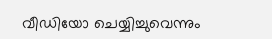വീഡിയോ ചെയ്യിച്ചുവെന്നും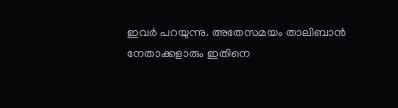ഇവര്‍ പറയുന്നു. അതേസമയം താലിബാന്‍ നേതാക്കളാരും ഇതിനെ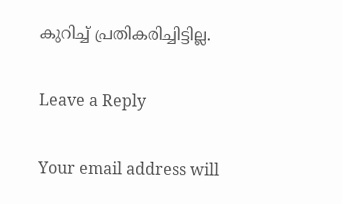കുറിച്ച്‌ പ്രതികരിച്ചിട്ടില്ല.

Leave a Reply

Your email address will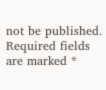not be published. Required fields are marked *